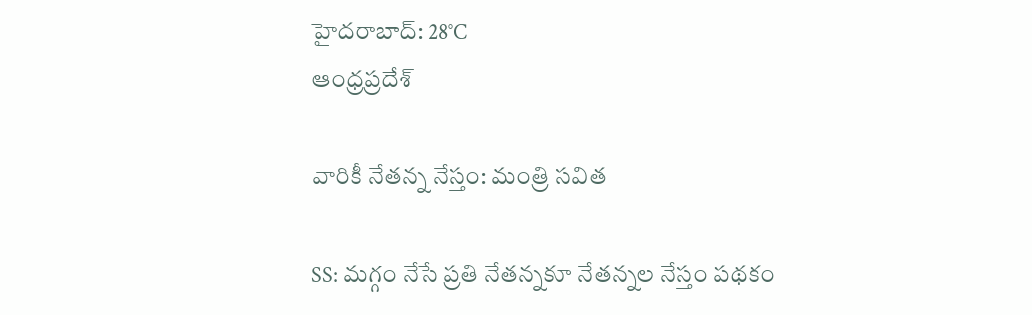హైదరాబాద్: 28°C
ఆంధ్రప్రదేశ్

వారికీ నేతన్న నేస్తం: మంత్రి సవిత

SS: మగ్గం నేసే ప్రతి నేతన్నకూ నేతన్నల నేస్తం పథకం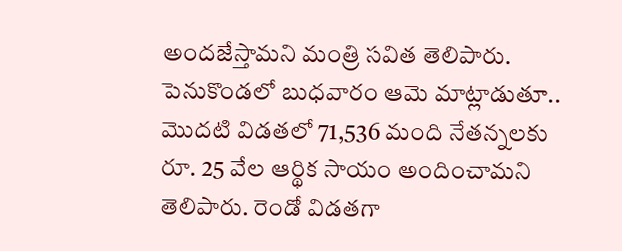అందజేస్తామని మంత్రి సవిత తెలిపారు. పెనుకొండలో బుధవారం ఆమె మాట్లాడుతూ.. మొదటి విడతలో 71,536 మంది నేతన్నలకు రూ. 25 వేల ఆర్థిక సాయం అందించామని తెలిపారు. రెండో విడతగా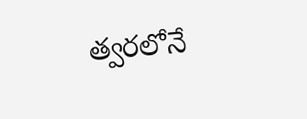త్వరలోనే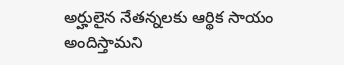అర్హులైన నేతన్నలకు ఆర్థిక సాయం అందిస్తామని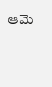ఆమె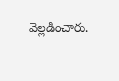వెల్లడించారు.